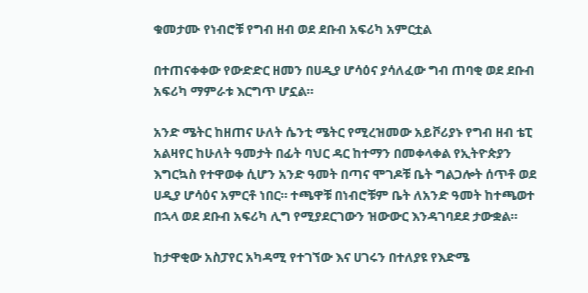ቁመታሙ የነብሮቹ የግብ ዘብ ወደ ደቡብ አፍሪካ አምርቷል

በተጠናቀቀው የውድድር ዘመን በሀዲያ ሆሳዕና ያሳለፈው ግብ ጠባቂ ወደ ደቡብ አፍሪካ ማምራቱ እርግጥ ሆኗል።

አንድ ሜትር ከዘጠና ሁለት ሴንቲ ሜትር የሚረዝመው አይቮሪያኑ የግብ ዘብ ቴፒ አልዛየር ከሁለት ዓመታት በፊት ባህር ዳር ከተማን በመቀላቀል የኢትዮጵያን እግርኳስ የተዋወቀ ሲሆን አንድ ዓመት በጣና ሞገዶቹ ቤት ግልጋሎት ሰጥቶ ወደ ሀዲያ ሆሳዕና አምርቶ ነበር። ተጫዋቹ በነብሮቹም ቤት ለአንድ ዓመት ከተጫወተ በኋላ ወደ ደቡብ አፍሪካ ሊግ የሚያደርገውን ዝውውር እንዳገባደደ ታውቋል።

ከታዋቂው አስፓየር አካዳሚ የተገኘው እና ሀገሩን በተለያዩ የእድሜ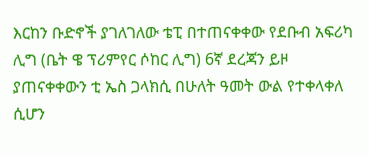እርከን ቡድኖች ያገለገለው ቴፒ በተጠናቀቀው የደቡብ አፍሪካ ሊግ (ቤት ዌ ፕሪምየር ሶከር ሊግ) 6ኛ ደረጃን ይዞ ያጠናቀቀውን ቲ ኤስ ጋላክሲ በሁለት ዓመት ውል የተቀላቀለ ሲሆን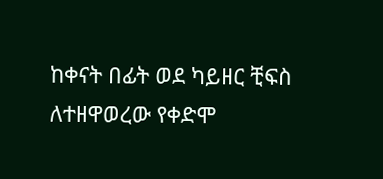ከቀናት በፊት ወደ ካይዘር ቺፍስ ለተዘዋወረው የቀድሞ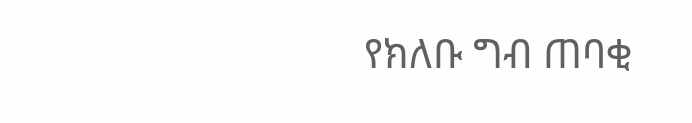የክለቡ ግብ ጠባቂ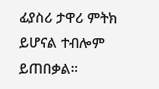ፊያስሪ ታዋሪ ምትክ ይሆናል ተብሎም ይጠበቃል።